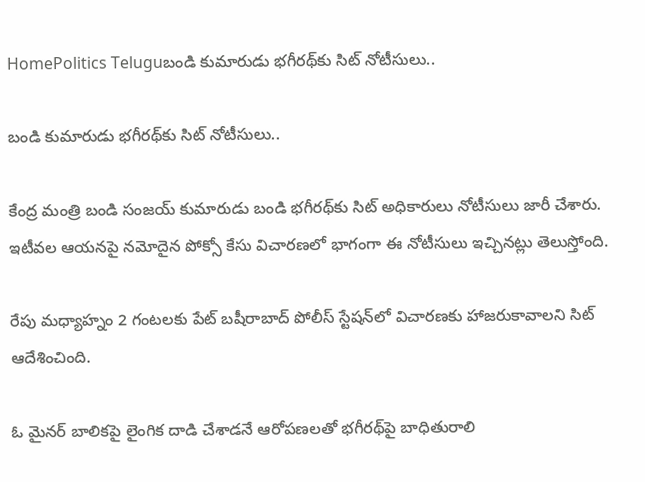HomePolitics Teluguబండి కుమారుడు భగీరథ్‌కు సిట్ నోటీసులు..

బండి కుమారుడు భగీరథ్‌కు సిట్ నోటీసులు..

కేంద్ర మంత్రి బండి సంజయ్ కుమారుడు బండి భగీరథ్‌కు సిట్ అధికారులు నోటీసులు జారీ చేశారు. ఇటీవల ఆయనపై నమోదైన పోక్సో కేసు విచారణలో భాగంగా ఈ నోటీసులు ఇచ్చినట్లు తెలుస్తోంది.

రేపు మధ్యాహ్నం 2 గంటలకు పేట్ బషీరాబాద్ పోలీస్ స్టేషన్‌లో విచారణకు హాజరుకావాలని సిట్ ఆదేశించింది.

ఓ మైనర్ బాలికపై లైంగిక దాడి చేశాడనే ఆరోపణలతో భగీరథ్‌పై బాధితురాలి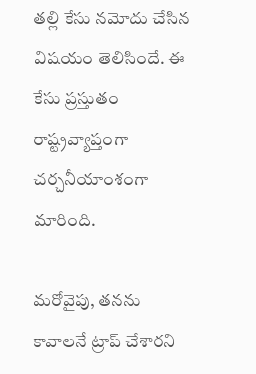తల్లి కేసు నమోదు చేసిన విషయం తెలిసిందే. ఈ కేసు ప్రస్తుతం రాష్ట్రవ్యాప్తంగా చర్చనీయాంశంగా మారింది.

మరోవైపు, తనను కావాలనే ట్రాప్ చేశారని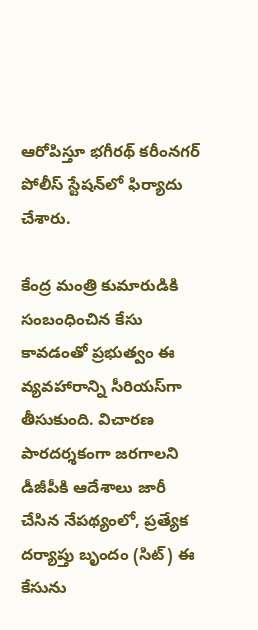ఆరోపిస్తూ భగీరథ్ కరీంనగర్ పోలీస్ స్టేషన్‌లో ఫిర్యాదు చేశారు.

కేంద్ర మంత్రి కుమారుడికి సంబంధించిన కేసు కావడంతో ప్రభుత్వం ఈ వ్యవహారాన్ని సీరియస్‌గా తీసుకుంది. విచారణ పారదర్శకంగా జరగాలని డీజీపీకి ఆదేశాలు జారీ చేసిన నేపథ్యంలో, ప్రత్యేక దర్యాప్తు బృందం (సిట్) ఈ కేసును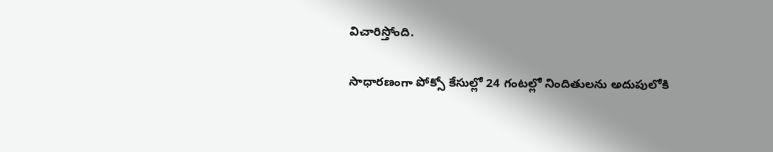విచారిస్తోంది.

సాధారణంగా పోక్సో కేసుల్లో 24 గంటల్లో నిందితులను అదుపులోకి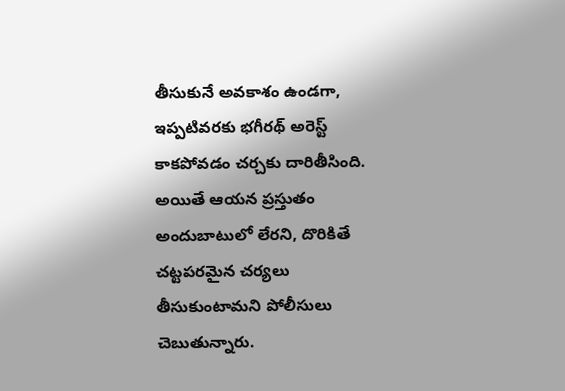తీసుకునే అవకాశం ఉండగా, ఇప్పటివరకు భగీరథ్ అరెస్ట్ కాకపోవడం చర్చకు దారితీసింది. అయితే ఆయన ప్రస్తుతం అందుబాటులో లేరని, దొరికితే చట్టపరమైన చర్యలు తీసుకుంటామని పోలీసులు చెబుతున్నారు.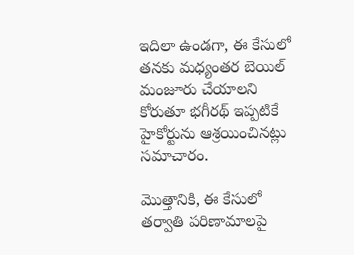ఇదిలా ఉండగా, ఈ కేసులో తనకు మధ్యంతర బెయిల్ మంజూరు చేయాలని కోరుతూ భగీరథ్ ఇప్పటికే హైకోర్టును ఆశ్రయించినట్లు సమాచారం.

మొత్తానికి, ఈ కేసులో తర్వాతి పరిణామాలపై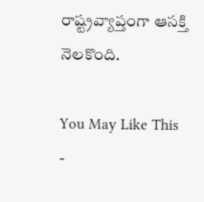రాష్ట్రవ్యాప్తంగా ఆసక్తి నెలకొంది.

You May Like This
-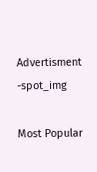Advertisment -spot_img

Most Popular